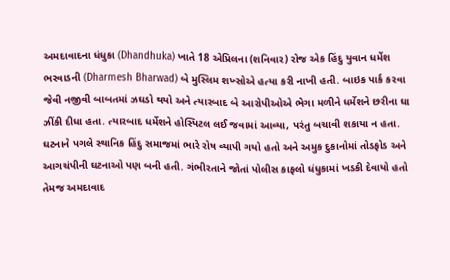અમદાવાદના ધંધુકા (Dhandhuka) ખાતે 18 એપ્રિલના (શનિવાર) રોજ એક હિંદુ યુવાન ધર્મેશ ભરવાડની (Dharmesh Bharwad) બે મુસ્લિમ શખ્સોએ હત્યા કરી નાખી હતી. બાઇક પાર્ક કરવા જેવી નજીવી બાબતમાં ઝઘડો થયો અને ત્યારબાદ બે આરોપીઓએ ભેગા મળીને ધર્મેશને છરીના ઘા ઝીંકી દીધા હતા. ત્યારબાદ ધર્મેશને હોસ્પિટલ લઈ જવામાં આવ્યા, પરંતુ બચાવી શકાયા ન હતા. ઘટનાને પગલે સ્થાનિક હિંદુ સમાજમાં ભારે રોષ વ્યાપી ગયો હતો અને અમુક દુકાનોમાં તોડફોડ અને આગચંપીની ઘટનાઓ પણ બની હતી. ગંભીરતાને જોતાં પોલીસ કાફલો ધંધુકામાં ખડકી દેવાયો હતો તેમજ અમદાવાદ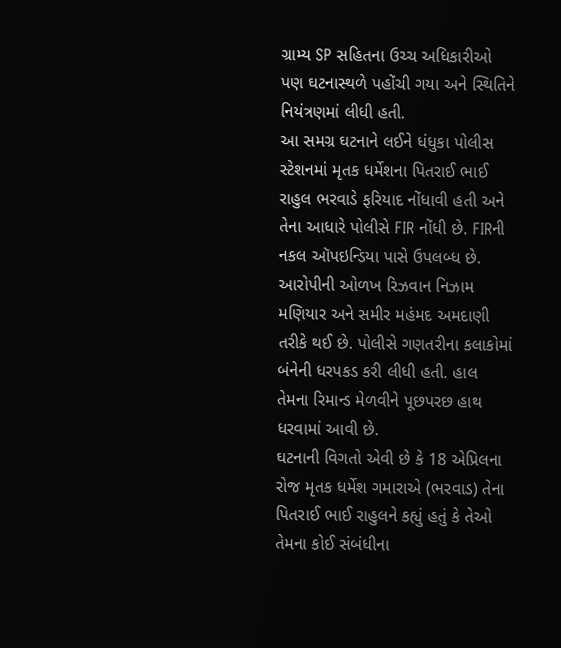ગ્રામ્ય SP સહિતના ઉચ્ચ અધિકારીઓ પણ ઘટનાસ્થળે પહોંચી ગયા અને સ્થિતિને નિયંત્રણમાં લીધી હતી.
આ સમગ્ર ઘટનાને લઈને ધંધુકા પોલીસ સ્ટેશનમાં મૃતક ધર્મેશના પિતરાઈ ભાઈ રાહુલ ભરવાડે ફરિયાદ નોંધાવી હતી અને તેના આધારે પોલીસે FIR નોંધી છે. FIRની નકલ ઑપઇન્ડિયા પાસે ઉપલબ્ધ છે. આરોપીની ઓળખ રિઝવાન નિઝામ મણિયાર અને સમીર મહંમદ અમદાણી તરીકે થઈ છે. પોલીસે ગણતરીના કલાકોમાં બંનેની ધરપકડ કરી લીધી હતી. હાલ તેમના રિમાન્ડ મેળવીને પૂછપરછ હાથ ધરવામાં આવી છે.
ઘટનાની વિગતો એવી છે કે 18 એપ્રિલના રોજ મૃતક ધર્મેશ ગમારાએ (ભરવાડ) તેના પિતરાઈ ભાઈ રાહુલને કહ્યું હતું કે તેઓ તેમના કોઈ સંબંધીના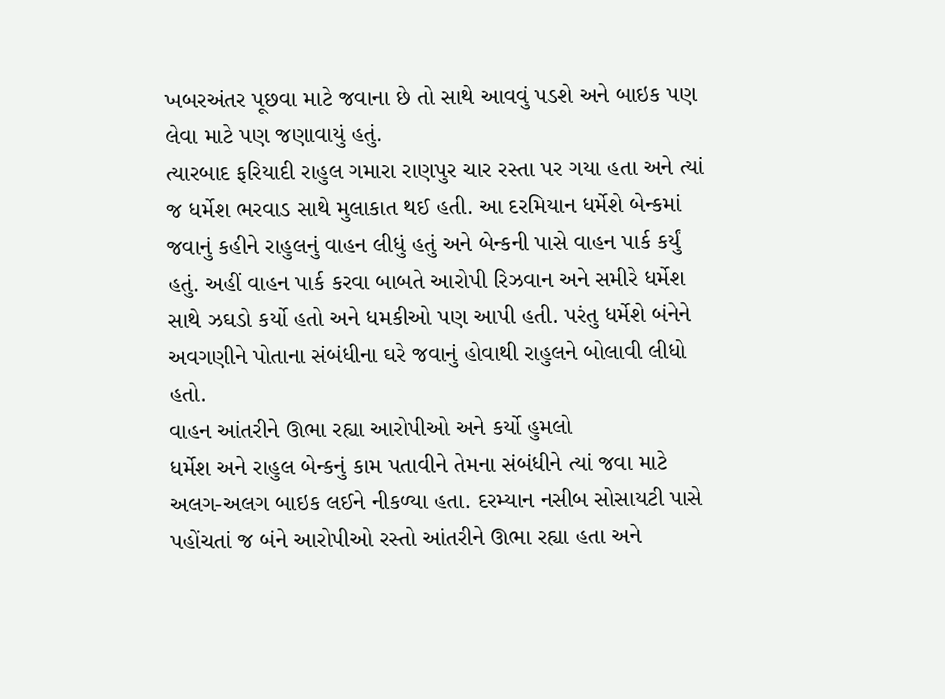ખબરઅંતર પૂછવા માટે જવાના છે તો સાથે આવવું પડશે અને બાઇક પણ લેવા માટે પણ જણાવાયું હતું.
ત્યારબાદ ફરિયાદી રાહુલ ગમારા રાણપુર ચાર રસ્તા પર ગયા હતા અને ત્યાં જ ધર્મેશ ભરવાડ સાથે મુલાકાત થઈ હતી. આ દરમિયાન ધર્મેશે બેન્કમાં જવાનું કહીને રાહુલનું વાહન લીધું હતું અને બેન્કની પાસે વાહન પાર્ક કર્યું હતું. અહીં વાહન પાર્ક કરવા બાબતે આરોપી રિઝવાન અને સમીરે ધર્મેશ સાથે ઝઘડો કર્યો હતો અને ધમકીઓ પણ આપી હતી. પરંતુ ધર્મેશે બંનેને અવગણીને પોતાના સંબંધીના ઘરે જવાનું હોવાથી રાહુલને બોલાવી લીધો હતો.
વાહન આંતરીને ઊભા રહ્યા આરોપીઓ અને કર્યો હુમલો
ધર્મેશ અને રાહુલ બેન્કનું કામ પતાવીને તેમના સંબંધીને ત્યાં જવા માટે અલગ-અલગ બાઇક લઈને નીકળ્યા હતા. દરમ્યાન નસીબ સોસાયટી પાસે પહોંચતાં જ બંને આરોપીઓ રસ્તો આંતરીને ઊભા રહ્યા હતા અને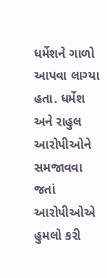ધર્મેશને ગાળો આપવા લાગ્યા હતા. ધર્મેશ અને રાહુલ આરોપીઓને સમજાવવા જતાં આરોપીઓએ હુમલો કરી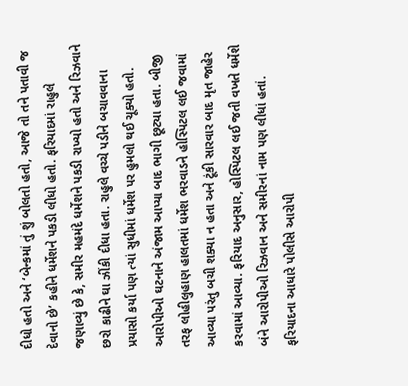દીધો હતો અને ‘બેન્કમાં તું શું બોલતો હતો, આજે તો તને પતાવી જ દેવાનો છે’ કહીને ધર્મેશને પકડી લીધો હતો. ફરિયાદમાં રાહુલે જણાવ્યું છે કે, સમીર મહમંદે ધર્મેશને પકડી રાખ્યો હતો અને રિઝવાને છરો કાઢીને ઘા ઝીંકી દીધા હતા. રાહુલે વચ્ચે પડીને બચાવવાના પ્રયાસો કર્યા પણ ત્યાં સુધીમાં ધર્મેશ પર હુમલો થઈ ચૂક્યો હતો.
આરોપીઓ ઘટનાને અંજામ આપ્યા બાદ ભાગી છૂટ્યા હતા. બીજી તરફ લોહીલુહાણ હાલતમાં ધર્મેશ ભરવાડને હોસ્પિટલ લઈ જવામાં આવ્યા પરંતુ બચી શક્યા ન હતા અને ટૂંકી સારવાર બાદ મૃત જાહેર કરવામાં આવ્યા. ફરિયાદ અનુસાર, હોસ્પિટલ લઈ જતી વખતે ધર્મેશે બંને આરોપીઓ રિઝવાન અને સમીરનાં નામ પણ લીધાં હતાં.
ફરિયાદના આધારે પોલીસે આરોપી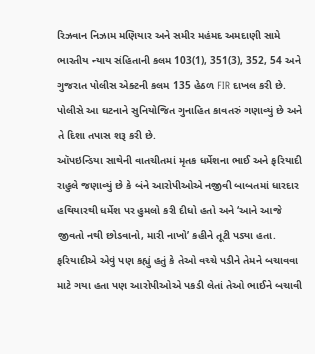રિઝવાન નિઝામ મણિયાર અને સમીર મહંમદ અમદાણી સામે ભારતીય ન્યાય સંહિતાની કલમ 103(1), 351(3), 352, 54 અને ગુજરાત પોલીસ એક્ટની કલમ 135 હેઠળ FIR દાખલ કરી છે. પોલીસે આ ઘટનાને સુનિયોજિત ગુનાહિત કાવતરું ગણાવ્યું છે અને તે દિશા તપાસ શરૂ કરી છે.
ઑપઇન્ડિયા સાથેની વાતચીતમાં મૃતક ધર્મેશના ભાઈ અને ફરિયાદી રાહુલે જણાવ્યું છે કે બંને આરોપીઓએ નજીવી બાબતમાં ધારદાર હથિયારથી ધર્મેશ પર હુમલો કરી દીધો હતો અને ‘આને આજે જીવતો નથી છોડવાનો, મારી નાખો’ કહીને તૂટી પડ્યા હતા. ફરિયાદીએ એવું પણ કહ્યું હતું કે તેઓ વચ્ચે પડીને તેમને બચાવવા માટે ગયા હતા પણ આરોપીઓએ પકડી લેતાં તેઓ ભાઈને બચાવી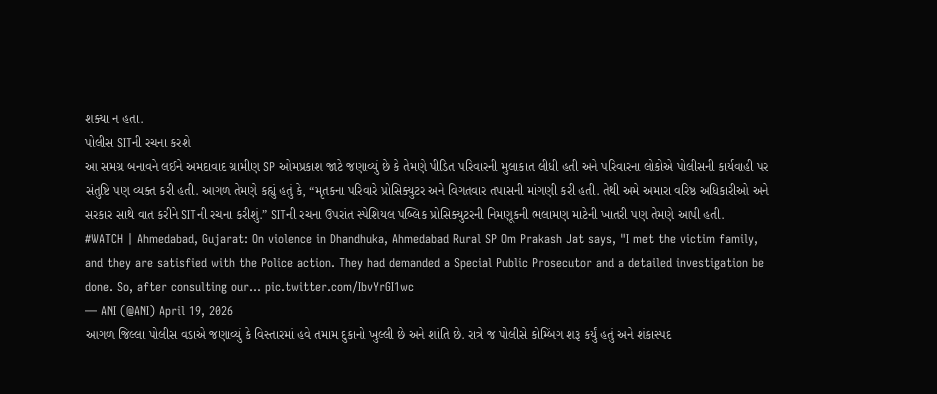શક્યા ન હતા.
પોલીસ SITની રચના કરશે
આ સમગ્ર બનાવને લઈને અમદાવાદ ગ્રામીણ SP ઓમપ્રકાશ જાટે જણાવ્યું છે કે તેમણે પીડિત પરિવારની મુલાકાત લીધી હતી અને પરિવારના લોકોએ પોલીસની કાર્યવાહી પર સંતુષ્ટિ પણ વ્યક્ત કરી હતી. આગળ તેમણે કહ્યું હતું કે, “મૃતકના પરિવારે પ્રોસિક્યુટર અને વિગતવાર તપાસની માંગણી કરી હતી. તેથી અમે અમારા વરિષ્ઠ અધિકારીઓ અને સરકાર સાથે વાત કરીને SITની રચના કરીશું.” SITની રચના ઉપરાંત સ્પેશિયલ પબ્લિક પ્રોસિક્યુટરની નિમણૂકની ભલામણ માટેની ખાતરી પણ તેમણે આપી હતી.
#WATCH | Ahmedabad, Gujarat: On violence in Dhandhuka, Ahmedabad Rural SP Om Prakash Jat says, "I met the victim family, and they are satisfied with the Police action. They had demanded a Special Public Prosecutor and a detailed investigation be done. So, after consulting our… pic.twitter.com/IbvYrGI1wc
— ANI (@ANI) April 19, 2026
આગળ જિલ્લા પોલીસ વડાએ જણાવ્યું કે વિસ્તારમાં હવે તમામ દુકાનો ખુલ્લી છે અને શાંતિ છે. રાત્રે જ પોલીસે કોમ્બિંગ શરૂ કર્યું હતું અને શંકાસ્પદ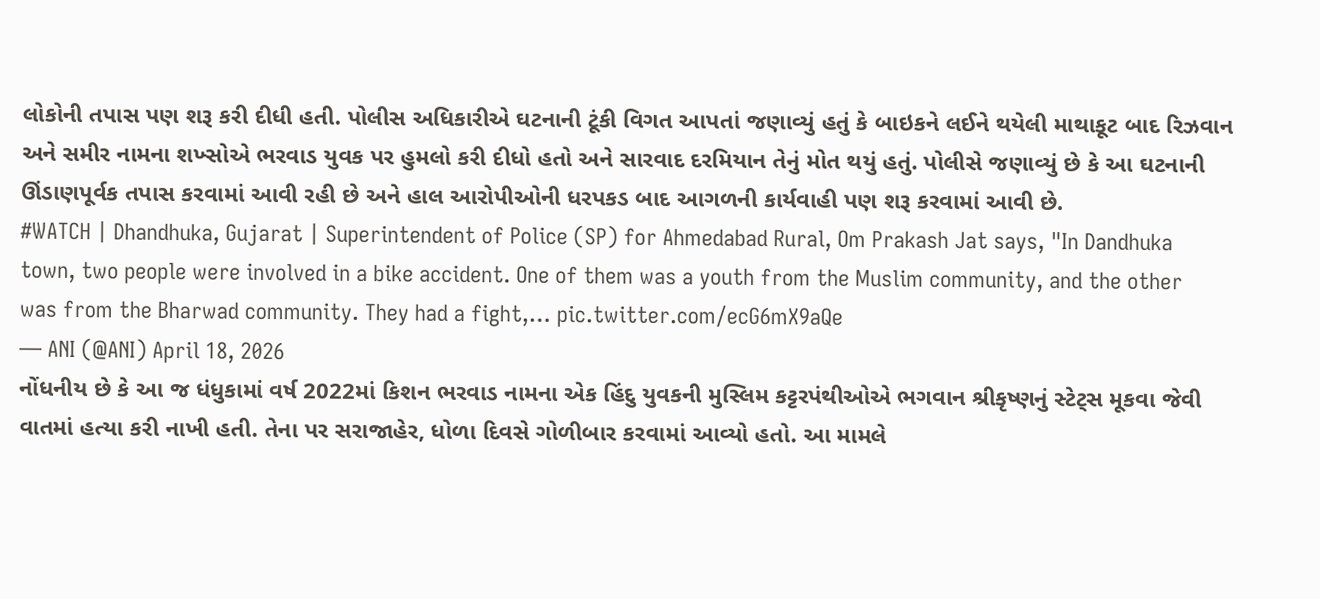લોકોની તપાસ પણ શરૂ કરી દીધી હતી. પોલીસ અધિકારીએ ઘટનાની ટૂંકી વિગત આપતાં જણાવ્યું હતું કે બાઇકને લઈને થયેલી માથાકૂટ બાદ રિઝવાન અને સમીર નામના શખ્સોએ ભરવાડ યુવક પર હુમલો કરી દીધો હતો અને સારવાદ દરમિયાન તેનું મોત થયું હતું. પોલીસે જણાવ્યું છે કે આ ઘટનાની ઊંડાણપૂર્વક તપાસ કરવામાં આવી રહી છે અને હાલ આરોપીઓની ધરપકડ બાદ આગળની કાર્યવાહી પણ શરૂ કરવામાં આવી છે.
#WATCH | Dhandhuka, Gujarat | Superintendent of Police (SP) for Ahmedabad Rural, Om Prakash Jat says, "In Dandhuka town, two people were involved in a bike accident. One of them was a youth from the Muslim community, and the other was from the Bharwad community. They had a fight,… pic.twitter.com/ecG6mX9aQe
— ANI (@ANI) April 18, 2026
નોંધનીય છે કે આ જ ધંધુકામાં વર્ષ 2022માં કિશન ભરવાડ નામના એક હિંદુ યુવકની મુસ્લિમ કટ્ટરપંથીઓએ ભગવાન શ્રીકૃષ્ણનું સ્ટેટ્સ મૂકવા જેવી વાતમાં હત્યા કરી નાખી હતી. તેના પર સરાજાહેર, ધોળા દિવસે ગોળીબાર કરવામાં આવ્યો હતો. આ મામલે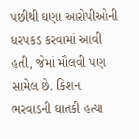પછીથી ઘણા આરોપીઓની ધરપકડ કરવામાં આવી હતી, જેમાં મૌલવી પણ સામેલ છે. કિશન ભરવાડની ઘાતકી હત્યા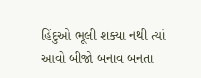હિંદુઓ ભૂલી શક્યા નથી ત્યાં આવો બીજો બનાવ બનતા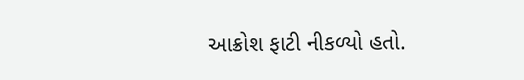આક્રોશ ફાટી નીકળ્યો હતો.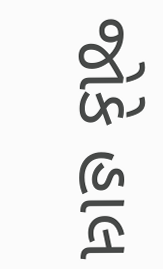જોકે હાલ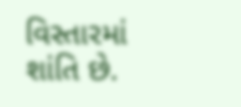વિસ્તારમાં શાંતિ છે.